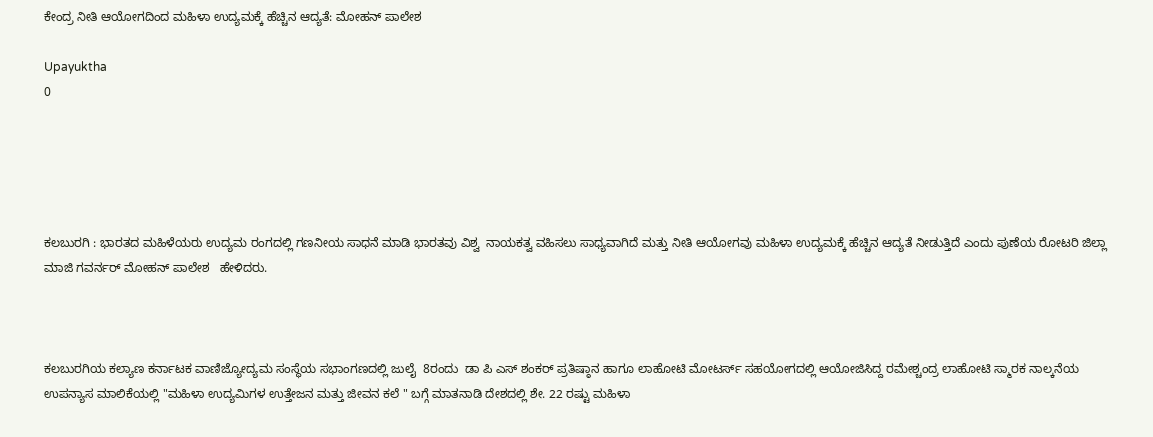ಕೇಂದ್ರ ನೀತಿ ಆಯೋಗದಿಂದ ಮಹಿಳಾ ಉದ್ಯಮಕ್ಕೆ ಹೆಚ್ಚಿನ ಆದ್ಯತೆ: ಮೋಹನ್ ಪಾಲೇಶ

Upayuktha
0





ಕಲಬುರಗಿ : ಭಾರತದ ಮಹಿಳೆಯರು ಉದ್ಯಮ ರಂಗದಲ್ಲಿ ಗಣನೀಯ ಸಾಧನೆ ಮಾಡಿ ಭಾರತವು ವಿಶ್ವ  ನಾಯಕತ್ವ ವಹಿಸಲು ಸಾಧ್ಯವಾಗಿದೆ ಮತ್ತು ನೀತಿ ಆಯೋಗವು ಮಹಿಳಾ ಉದ್ಯಮಕ್ಕೆ ಹೆಚ್ಚಿನ ಆದ್ಯತೆ ನೀಡುತ್ತಿದೆ ಎಂದು ಪುಣೆಯ ರೋಟರಿ ಜಿಲ್ಲಾ ಮಾಜಿ ಗವರ್ನರ್ ಮೋಹನ್ ಪಾಲೇಶ   ಹೇಳಿದರು.



ಕಲಬುರಗಿಯ ಕಲ್ಯಾಣ ಕರ್ನಾಟಕ ವಾಣಿಜ್ಯೋದ್ಯಮ ಸಂಸ್ಥೆಯ ಸಭಾಂಗಣದಲ್ಲಿ ಜುಲೈ  8ರಂದು  ಡಾ ಪಿ ಎಸ್ ಶಂಕರ್ ಪ್ರತಿಷ್ಠಾನ ಹಾಗೂ ಲಾಹೋಟಿ ಮೋಟರ್ಸ್ ಸಹಯೋಗದಲ್ಲಿ ಆಯೋಜಿಸಿದ್ದ ರಮೇಶ್ಚಂದ್ರ ಲಾಹೋಟಿ ಸ್ಮಾರಕ ನಾಲ್ಕನೆಯ ಉಪನ್ಯಾಸ ಮಾಲಿಕೆಯಲ್ಲಿ "ಮಹಿಳಾ ಉದ್ಯಮಿಗಳ ಉತ್ತೇಜನ ಮತ್ತು ಜೀವನ ಕಲೆ " ಬಗ್ಗೆ ಮಾತನಾಡಿ ದೇಶದಲ್ಲಿ ಶೇ. 22 ರಷ್ಟು ಮಹಿಳಾ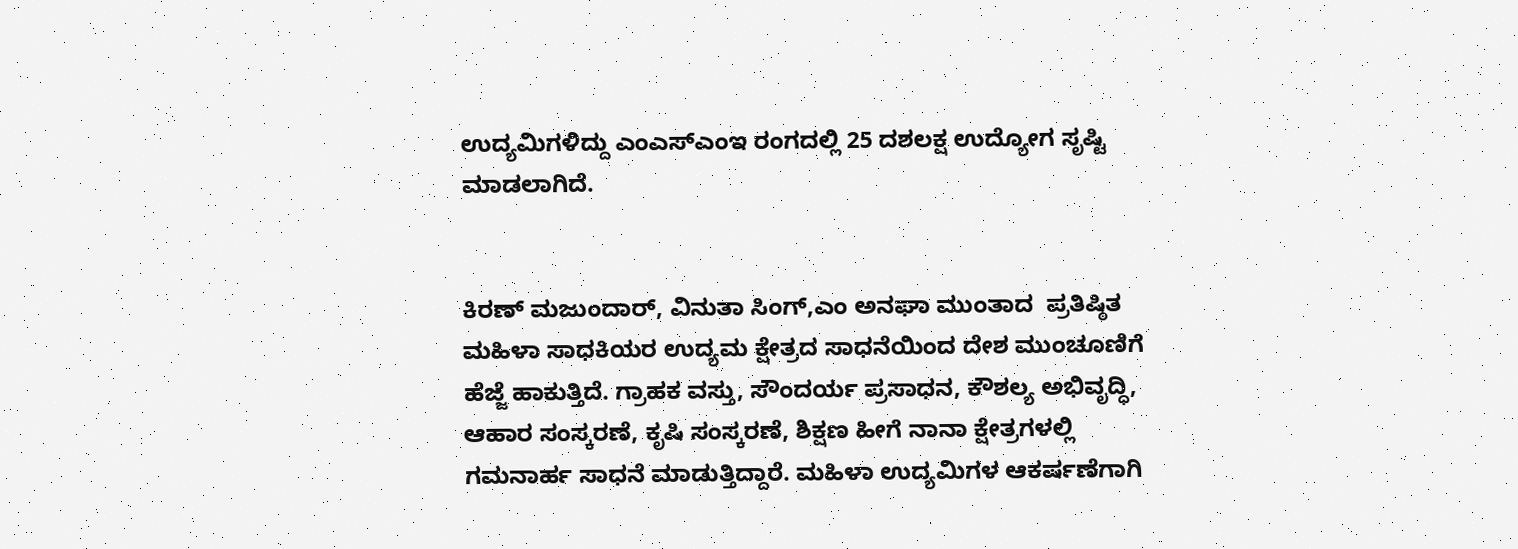ಉದ್ಯಮಿಗಳಿದ್ದು ಎಂಎಸ್ಎಂಇ ರಂಗದಲ್ಲಿ 25 ದಶಲಕ್ಷ ಉದ್ಯೋಗ ಸೃಷ್ಟಿ ಮಾಡಲಾಗಿದೆ.


ಕಿರಣ್ ಮಜುಂದಾರ್, ವಿನುತಾ ಸಿಂಗ್,ಎಂ ಅನಘಾ ಮುಂತಾದ  ಪ್ರತಿಷ್ಠಿತ ಮಹಿಳಾ ಸಾಧಕಿಯರ ಉದ್ಯಮ ಕ್ಷೇತ್ರದ ಸಾಧನೆಯಿಂದ ದೇಶ ಮುಂಚೂಣಿಗೆ ಹೆಜ್ಜೆ ಹಾಕುತ್ತಿದೆ. ಗ್ರಾಹಕ ವಸ್ತು, ಸೌಂದರ್ಯ ಪ್ರಸಾಧನ, ಕೌಶಲ್ಯ ಅಭಿವೃದ್ಧಿ, ಆಹಾರ ಸಂಸ್ಕರಣೆ, ಕೃಷಿ ಸಂಸ್ಕರಣೆ, ಶಿಕ್ಷಣ ಹೀಗೆ ನಾನಾ ಕ್ಷೇತ್ರಗಳಲ್ಲಿ ಗಮನಾರ್ಹ ಸಾಧನೆ ಮಾಡುತ್ತಿದ್ದಾರೆ. ಮಹಿಳಾ ಉದ್ಯಮಿಗಳ ಆಕರ್ಷಣೆಗಾಗಿ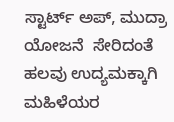ಸ್ಟಾರ್ಟ್ ಅಪ್, ಮುದ್ರಾ ಯೋಜನೆ  ಸೇರಿದಂತೆ ಹಲವು ಉದ್ಯಮಕ್ಕಾಗಿ ಮಹಿಳೆಯರ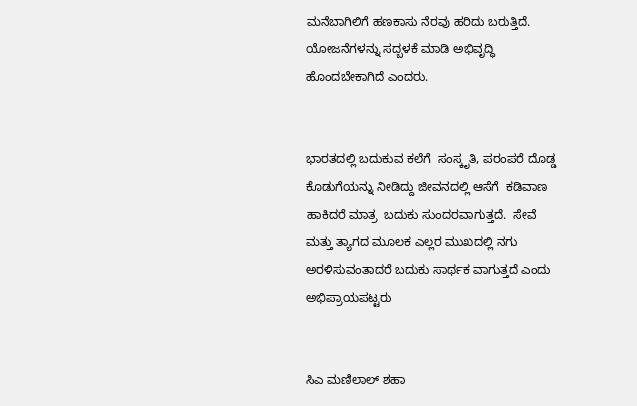ಮನೆಬಾಗಿಲಿಗೆ ಹಣಕಾಸು ನೆರವು ಹರಿದು ಬರುತ್ತಿದೆ. ಯೋಜನೆಗಳನ್ನು ಸದ್ಬಳಕೆ ಮಾಡಿ ಅಭಿವೃದ್ಧಿ ಹೊಂದಬೇಕಾಗಿದೆ ಎಂದರು.


ಭಾರತದಲ್ಲಿ ಬದುಕುವ ಕಲೆಗೆ  ಸಂಸ್ಕೃತಿ, ಪರಂಪರೆ ದೊಡ್ಡ ಕೊಡುಗೆಯನ್ನು ನೀಡಿದ್ದು ಜೀವನದಲ್ಲಿ ಆಸೆಗೆ  ಕಡಿವಾಣ ಹಾಕಿದರೆ ಮಾತ್ರ  ಬದುಕು ಸುಂದರವಾಗುತ್ತದೆ.  ಸೇವೆ ಮತ್ತು ತ್ಯಾಗದ ಮೂಲಕ ಎಲ್ಲರ ಮುಖದಲ್ಲಿ ನಗು ಅರಳಿಸುವಂತಾದರೆ ಬದುಕು ಸಾರ್ಥಕ ವಾಗುತ್ತದೆ ಎಂದು ಅಭಿಪ್ರಾಯಪಟ್ಟರು


ಸಿಎ ಮಣಿಲಾಲ್ ಶಹಾ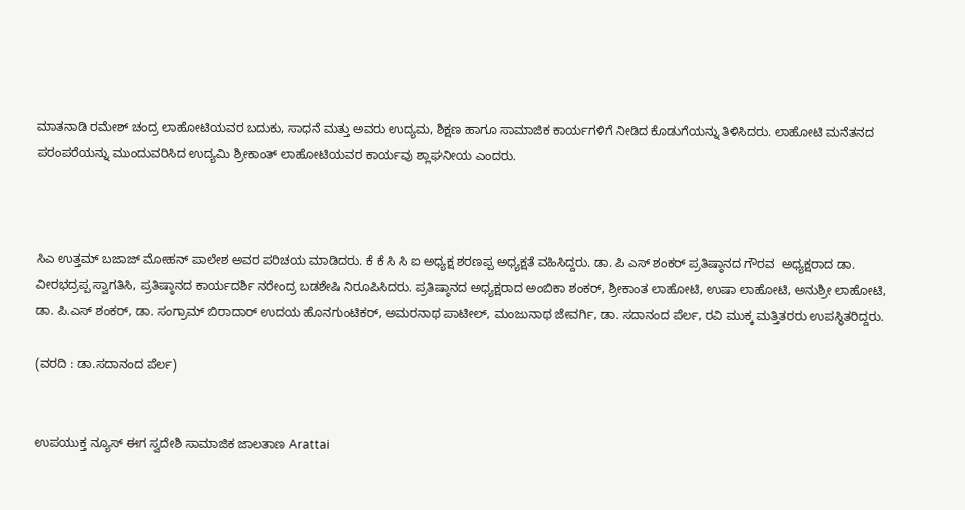ಮಾತನಾಡಿ ರಮೇಶ್ ಚಂದ್ರ ಲಾಹೋಟಿಯವರ ಬದುಕು, ಸಾಧನೆ ಮತ್ತು ಅವರು ಉದ್ಯಮ, ಶಿಕ್ಷಣ ಹಾಗೂ ಸಾಮಾಜಿಕ ಕಾರ್ಯಗಳಿಗೆ ನೀಡಿದ ಕೊಡುಗೆಯನ್ನು ತಿಳಿಸಿದರು. ಲಾಹೋಟಿ ಮನೆತನದ ಪರಂಪರೆಯನ್ನು ಮುಂದುವರಿಸಿದ ಉದ್ಯಮಿ ಶ್ರೀಕಾಂತ್ ಲಾಹೋಟಿಯವರ ಕಾರ್ಯವು ಶ್ಲಾಘನೀಯ ಎಂದರು.



ಸಿಎ ಉತ್ತಮ್ ಬಜಾಜ್ ಮೋಹನ್ ಪಾಲೇಶ ಅವರ ಪರಿಚಯ ಮಾಡಿದರು. ಕೆ ಕೆ ಸಿ ಸಿ ಐ ಅಧ್ಯಕ್ಷ ಶರಣಪ್ಪ ಅಧ್ಯಕ್ಷತೆ ವಹಿಸಿದ್ದರು. ಡಾ. ಪಿ ಎಸ್ ಶಂಕರ್ ಪ್ರತಿಷ್ಠಾನದ ಗೌರವ  ಅಧ್ಯಕ್ಷರಾದ ಡಾ. ವೀರಭದ್ರಪ್ಪ ಸ್ವಾಗತಿಸಿ, ಪ್ರತಿಷ್ಠಾನದ ಕಾರ್ಯದರ್ಶಿ ನರೇಂದ್ರ ಬಡಶೇಷಿ ನಿರೂಪಿಸಿದರು. ಪ್ರತಿಷ್ಠಾನದ ಅಧ್ಯಕ್ಷರಾದ ಅಂಬಿಕಾ ಶಂಕರ್, ಶ್ರೀಕಾಂತ ಲಾಹೋಟಿ, ಉಷಾ ಲಾಹೋಟಿ, ಅನುಶ್ರೀ ಲಾಹೋಟಿ, ಡಾ. ಪಿ.ಎಸ್ ಶಂಕರ್, ಡಾ. ಸಂಗ್ರಾಮ್ ಬಿರಾದಾರ್ ಉದಯ ಹೊನಗುಂಟಿಕರ್, ಅಮರನಾಥ ಪಾಟೀಲ್, ಮಂಜುನಾಥ ಜೇವರ್ಗಿ, ಡಾ. ಸದಾನಂದ ಪೆರ್ಲ, ರವಿ ಮುಕ್ಕ ಮತ್ತಿತರರು ಉಪಸ್ಥಿತರಿದ್ದರು.

(ವರದಿ : ಡಾ.ಸದಾನಂದ ಪೆರ್ಲ)


ಉಪಯುಕ್ತ ನ್ಯೂಸ್ ಈಗ ಸ್ವದೇಶಿ ಸಾಮಾಜಿಕ ಜಾಲತಾಣ Arattai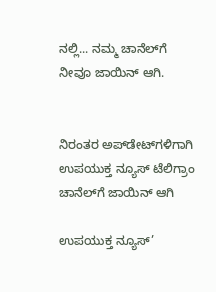ನಲ್ಲಿ... ನಮ್ಮ ಚಾನೆಲ್‌ಗೆ ನೀವೂ ಜಾಯಿನ್ ಆಗಿ.


ನಿರಂತರ ಅಪ್‌ಡೇಟ್‌ಗಳಿಗಾಗಿ ಉಪಯುಕ್ತ ನ್ಯೂಸ್‌ ಟೆಲಿಗ್ರಾಂ ಚಾನೆಲ್‌ಗೆ ಜಾಯಿನ್‌ ಆಗಿ

ಉಪಯುಕ್ತ ನ್ಯೂಸ್‌’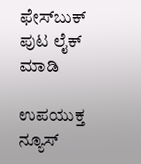ಫೇಸ್‌ಬುಕ್ ಪುಟ ಲೈಕ್ ಮಾಡಿ

ಉಪಯುಕ್ತ ನ್ಯೂಸ್‌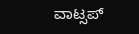ವಾಟ್ಸಪ್‌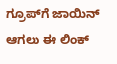ಗ್ರೂಪ್‌ಗೆ ಜಾಯಿನ್ ಆಗಲು ಈ ಲಿಂಕ್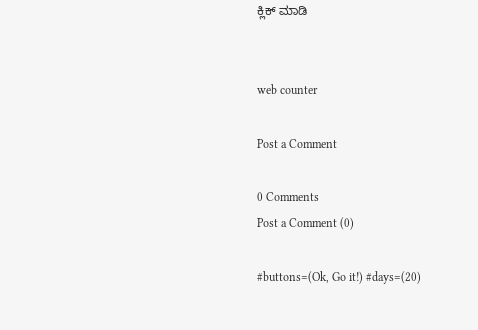ಕ್ಲಿಕ್ ಮಾಡಿ


web counter

Post a Comment

0 Comments
Post a Comment (0)

#buttons=(Ok, Go it!) #days=(20)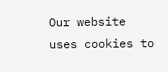Our website uses cookies to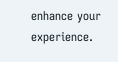enhance your experience.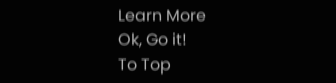Learn More
Ok, Go it!
To Top